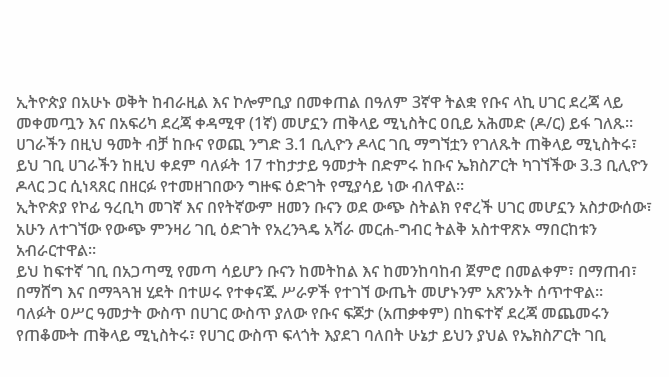ኢትዮጵያ በአሁኑ ወቅት ከብራዚል እና ኮሎምቢያ በመቀጠል በዓለም 3ኛዋ ትልቋ የቡና ላኪ ሀገር ደረጃ ላይ መቀመጧን እና በአፍሪካ ደረጃ ቀዳሚዋ (1ኛ) መሆኗን ጠቅላይ ሚኒስትር ዐቢይ አሕመድ (ዶ/ር) ይፋ ገለጹ።
ሀገራችን በዚህ ዓመት ብቻ ከቡና የወጪ ንግድ 3.1 ቢሊዮን ዶላር ገቢ ማግኘቷን የገለጹት ጠቅላይ ሚኒስትሩ፣ ይህ ገቢ ሀገራችን ከዚህ ቀደም ባለፉት 17 ተከታታይ ዓመታት በድምሩ ከቡና ኤክስፖርት ካገኘችው 3.3 ቢሊዮን ዶላር ጋር ሲነጻጸር በዘርፉ የተመዘገበውን ግዙፍ ዕድገት የሚያሳይ ነው ብለዋል።
ኢትዮጵያ የኮፊ ዓረቢካ መገኛ እና በየትኛውም ዘመን ቡናን ወደ ውጭ ስትልክ የኖረች ሀገር መሆኗን አስታውሰው፣ አሁን ለተገኘው የውጭ ምንዛሪ ገቢ ዕድገት የአረንጓዴ አሻራ መርሐ-ግብር ትልቅ አስተዋጽኦ ማበርከቱን አብራርተዋል።
ይህ ከፍተኛ ገቢ በአጋጣሚ የመጣ ሳይሆን ቡናን ከመትከል እና ከመንከባከብ ጀምሮ በመልቀም፣ በማጠብ፣ በማሸግ እና በማጓጓዝ ሂደት በተሠሩ የተቀናጁ ሥራዎች የተገኘ ውጤት መሆኑንም አጽንኦት ሰጥተዋል።
ባለፉት ዐሥር ዓመታት ውስጥ በሀገር ውስጥ ያለው የቡና ፍጆታ (አጠቃቀም) በከፍተኛ ደረጃ መጨመሩን የጠቆሙት ጠቅላይ ሚኒስትሩ፣ የሀገር ውስጥ ፍላጎት እያደገ ባለበት ሁኔታ ይህን ያህል የኤክስፖርት ገቢ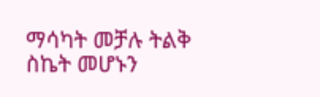ማሳካት መቻሉ ትልቅ ስኬት መሆኑን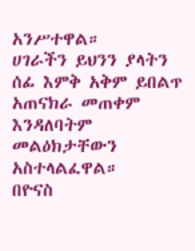አንሥተዋል።
ሀገራችን ይህንን ያላትን ሰፊ እምቅ አቅም ይበልጥ አጠናክራ መጠቀም እንዳለባትም መልዕክታቸውን አስተላልፈዋል።
በዮናስ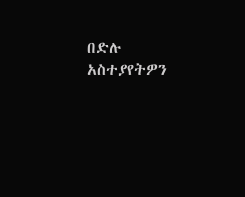በድሉ
አስተያየትዎን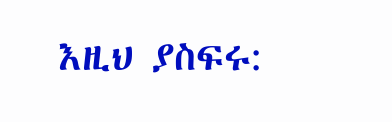እዚህ ያስፍሩ: